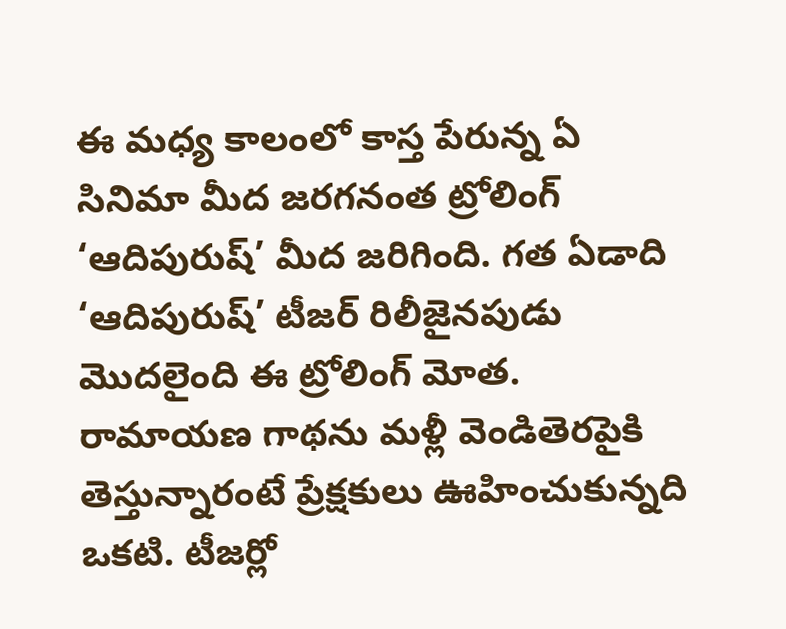ఈ మధ్య కాలంలో కాస్త పేరున్న ఏ సినిమా మీద జరగనంత ట్రోలింగ్ ‘ఆదిపురుష్’ మీద జరిగింది. గత ఏడాది ‘ఆదిపురుష్’ టీజర్ రిలీజైనపుడు మొదలైంది ఈ ట్రోలింగ్ మోత. రామాయణ గాథను మళ్లీ వెండితెరపైకి తెస్తున్నారంటే ప్రేక్షకులు ఊహించుకున్నది ఒకటి. టీజర్లో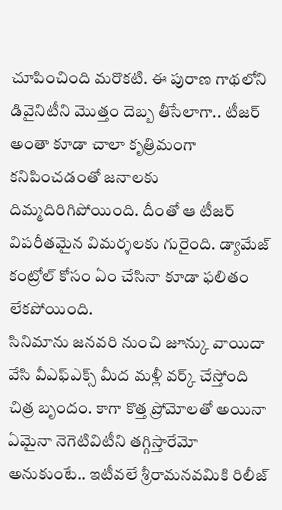చూపించింది మరొకటి. ఈ పురాణ గాథలోని డివైనిటీని మొత్తం దెబ్బ తీసేలాగా.. టీజర్ అంతా కూడా చాలా కృత్రిమంగా కనిపించడంతో జనాలకు దిమ్మదిరిగిపోయింది. దీంతో ఆ టీజర్ విపరీతమైన విమర్శలకు గురైంది. డ్యామేజ్ కంట్రోల్ కోసం ఏం చేసినా కూడా ఫలితం లేకపోయింది.
సినిమాను జనవరి నుంచి జూన్కు వాయిదా వేసి వీఎఫ్ఎక్స్ మీద మళ్లీ వర్క్ చేస్తోంది చిత్ర బృందం. కాగా కొత్త ప్రోమోలతో అయినా ఏమైనా నెగెటివిటీని తగ్గిస్తారేమో అనుకుంటే.. ఇటీవలే శ్రీరామనవమికి రిలీజ్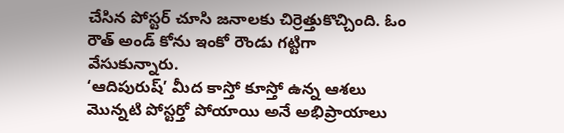చేసిన పోస్టర్ చూసి జనాలకు చిర్రెత్తుకొచ్చింది. ఓం రౌత్ అండ్ కోను ఇంకో రౌండు గట్టిగా వేసుకున్నారు.
‘ఆదిపురుష్’ మీద కాస్తో కూస్తో ఉన్న ఆశలు మొన్నటి పోస్టర్తో పోయాయి అనే అభిప్రాయాలు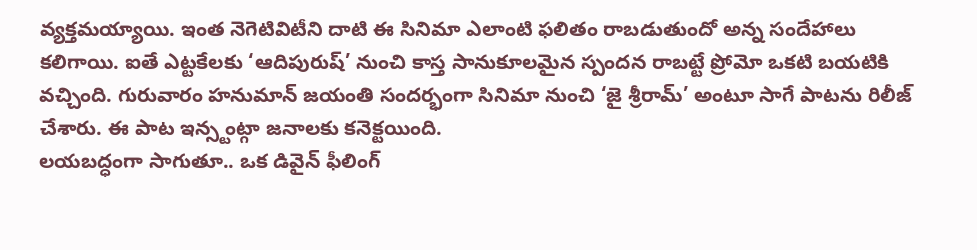వ్యక్తమయ్యాయి. ఇంత నెగెటివిటీని దాటి ఈ సినిమా ఎలాంటి ఫలితం రాబడుతుందో అన్న సందేహాలు కలిగాయి. ఐతే ఎట్టకేలకు ‘ఆదిపురుష్’ నుంచి కాస్త సానుకూలమైన స్పందన రాబట్టే ప్రోమో ఒకటి బయటికి వచ్చింది. గురువారం హనుమాన్ జయంతి సందర్భంగా సినిమా నుంచి ‘జై శ్రీరామ్’ అంటూ సాగే పాటను రిలీజ్ చేశారు. ఈ పాట ఇన్స్టంట్గా జనాలకు కనెక్టయింది.
లయబద్ధంగా సాగుతూ.. ఒక డివైన్ ఫీలింగ్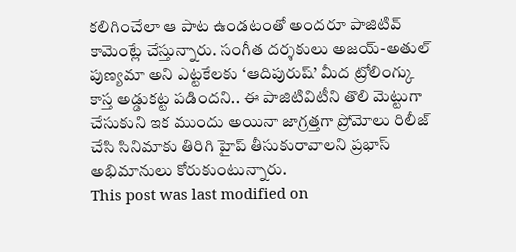కలిగించేలా ఆ పాట ఉండటంతో అందరూ పాజిటివ్ కామెంట్లే చేస్తున్నారు. సంగీత దర్శకులు అజయ్-అతుల్ పుణ్యమా అని ఎట్టకేలకు ‘ఆదిపురుష్’ మీద ట్రోలింగ్కు కాస్త అడ్డుకట్ట పడిందని.. ఈ పాజిటివిటీని తొలి మెట్టుగా చేసుకుని ఇక ముందు అయినా జాగ్రత్తగా ప్రోమోలు రిలీజ్ చేసి సినిమాకు తిరిగి హైప్ తీసుకురావాలని ప్రభాస్ అభిమానులు కోరుకుంటున్నారు.
This post was last modified on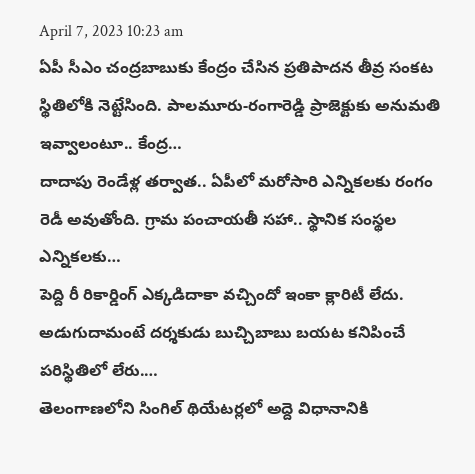April 7, 2023 10:23 am
ఏపీ సీఎం చంద్రబాబుకు కేంద్రం చేసిన ప్రతిపాదన తీవ్ర సంకట స్థితిలోకి నెట్టేసింది. పాలమూరు-రంగారెడ్డి ప్రాజెక్టుకు అనుమతి ఇవ్వాలంటూ.. కేంద్ర…
దాదాపు రెండేళ్ల తర్వాత.. ఏపీలో మరోసారి ఎన్నికలకు రంగం రెడీ అవుతోంది. గ్రామ పంచాయతీ సహా.. స్థానిక సంస్థల ఎన్నికలకు…
పెద్ది రీ రికార్డింగ్ ఎక్కడిదాకా వచ్చిందో ఇంకా క్లారిటీ లేదు. అడుగుదామంటే దర్శకుడు బుచ్చిబాబు బయట కనిపించే పరిస్థితిలో లేరు.…
తెలంగాణలోని సింగిల్ థియేటర్లలో అద్దె విధానానికి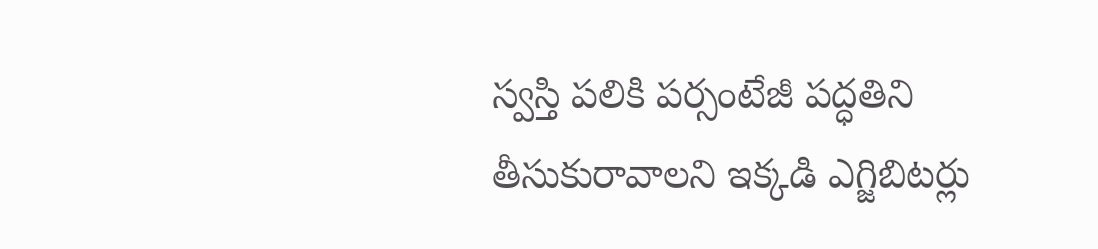స్వస్తి పలికి పర్సంటేజీ పద్ధతిని తీసుకురావాలని ఇక్కడి ఎగ్జిబిటర్లు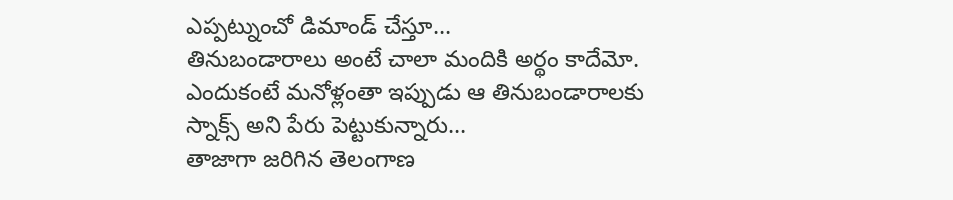ఎప్పట్నుంచో డిమాండ్ చేస్తూ…
తినుబండారాలు అంటే చాలా మందికి అర్థం కాదేమో. ఎందుకంటే మనోళ్లంతా ఇప్పుడు ఆ తినుబండారాలకు స్నాక్స్ అని పేరు పెట్టుకున్నారు…
తాజాగా జరిగిన తెలంగాణ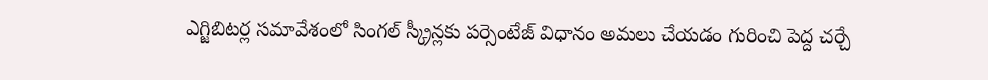ఎగ్జిబిటర్ల సమావేశంలో సింగల్ స్క్రీన్లకు పర్సెంటేజ్ విధానం అమలు చేయడం గురించి పెద్ద చర్చే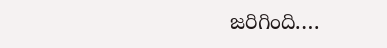జరిగింది.…